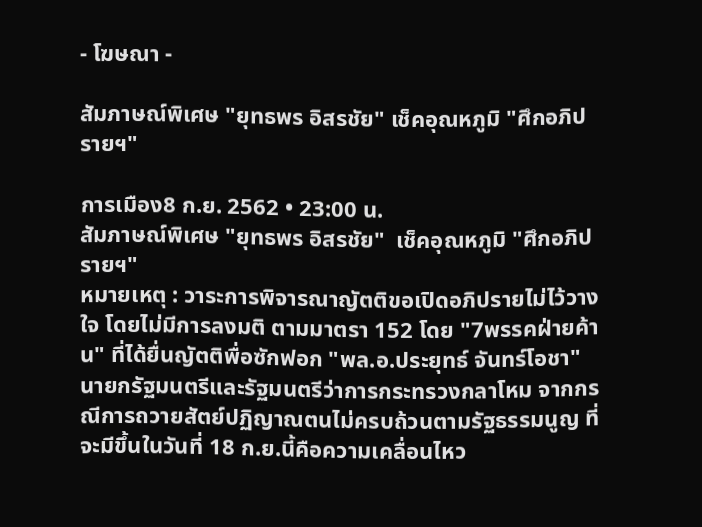- โฆษณา -

สัมภาษณ์พิเศษ "ยุทธพร อิสรชัย" เช็คอุณหภูมิ "ศึกอภิปรายฯ"

การเมือง8 ก.ย. 2562 • 23:00 น.
สัมภาษณ์พิเศษ "ยุทธพร อิสรชัย"  เช็คอุณหภูมิ "ศึกอภิปรายฯ"
หมายเหตุ : วาระการพิจารณาญัตติขอเปิดอภิปรายไม่ไว้วางใจ โดยไม่มีการลงมติ ตามมาตรา 152 โดย "7พรรคฝ่ายค้าน" ที่ได้ยื่นญัตติพื่อซักฟอก "พล.อ.ประยุทธ์ จันทร์โอชา" นายกรัฐมนตรีและรัฐมนตรีว่าการกระทรวงกลาโหม จากกรณีการถวายสัตย์ปฏิญาณตนไม่ครบถ้วนตามรัฐธรรมนูญ ที่จะมีขึ้นในวันที่ 18 ก.ย.นี้คือความเคลื่อนไหว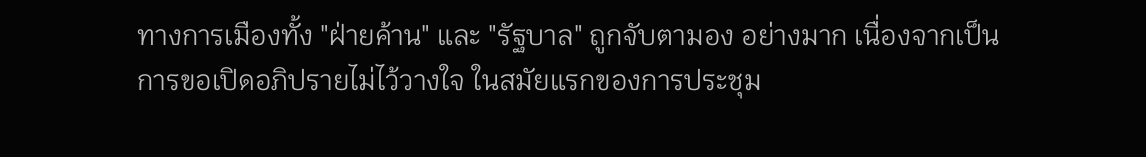ทางการเมืองทั้ง "ฝ่ายค้าน" และ "รัฐบาล" ถูกจับตามอง อย่างมาก เนื่องจากเป็นการขอเปิดอภิปรายไม่ไว้วางใจ ในสมัยแรกของการประชุม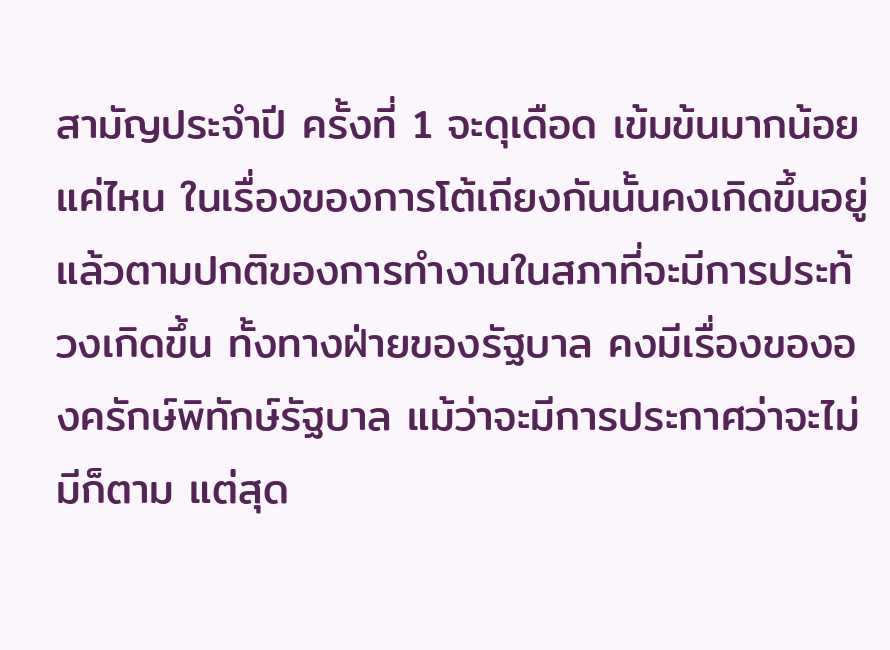สามัญประจำปี ครั้งที่ 1 จะดุเดือด เข้มข้นมากน้อยแค่ไหน ในเรื่องของการโต้เถียงกันนั้นคงเกิดขึ้นอยู่แล้วตามปกติของการทำงานในสภาที่จะมีการประท้วงเกิดขึ้น ทั้งทางฝ่ายของรัฐบาล คงมีเรื่องขององครักษ์พิทักษ์รัฐบาล แม้ว่าจะมีการประกาศว่าจะไม่มีก็ตาม แต่สุด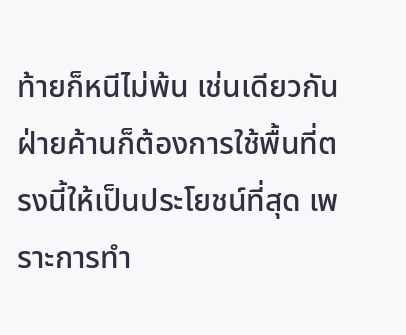ท้ายก็หนีไม่พ้น เช่นเดียวกันฝ่ายค้านก็ต้องการใช้พื้นที่ตรงนี้ให้เป็นประโยชน์ที่สุด เพราะการทำ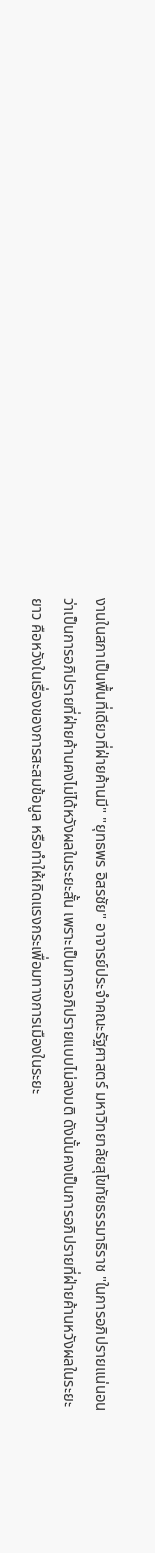งานในสภาเป็นพื้นที่เดียวที่ฝ่ายค้านมี" "ยุทธพร อิสรชัย" อาจารย์ประจำคณะรัฐศาสตร์ มหาวิทยาลัยสุโขทัยธรรมาธิราช "ในการอภิปรายแน่นอนว่าเป็นการอภิปรายที่ฝ่ายค้านคงไม่ได้หวังผลในระยะสั้น เพราะเป็นการอภิปรายแบบไม่ลงมติ ดังนั้นคงเป็นการอภิปรายที่ฝ่ายค้านหวังผลในระยะยาว คือหวังในเรื่องของการสะสมข้อมูล หรือทำให้เกิดแรงกระเพื่อมทางการเมืองในระยะ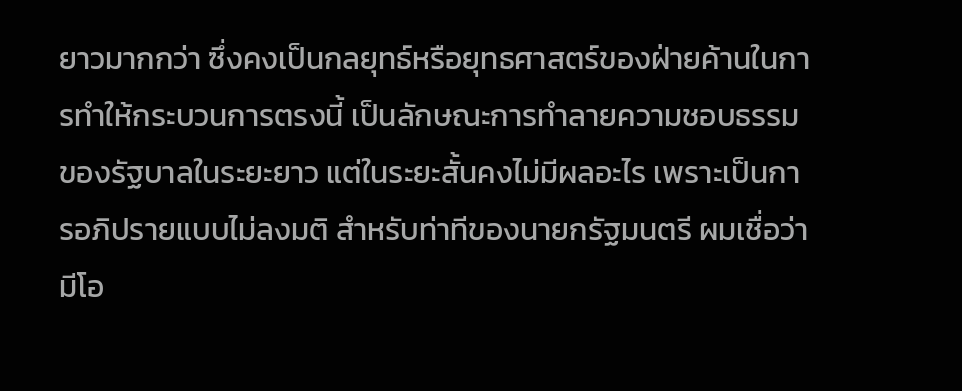ยาวมากกว่า ซึ่งคงเป็นกลยุทธ์หรือยุทธศาสตร์ของฝ่ายค้านในการทำให้กระบวนการตรงนี้ เป็นลักษณะการทำลายความชอบธรรมของรัฐบาลในระยะยาว แต่ในระยะสั้นคงไม่มีผลอะไร เพราะเป็นการอภิปรายแบบไม่ลงมติ สำหรับท่าทีของนายกรัฐมนตรี ผมเชื่อว่ามีโอ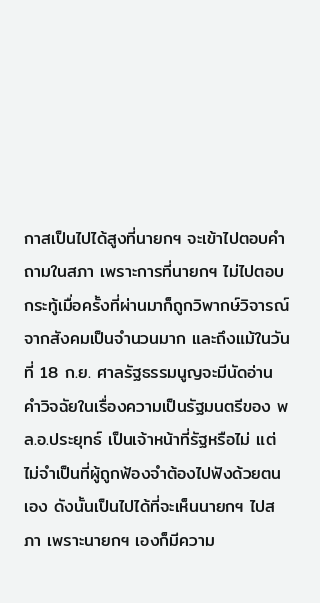กาสเป็นไปได้สูงที่นายกฯ จะเข้าไปตอบคำถามในสภา เพราะการที่นายกฯ ไม่ไปตอบกระทู้เมื่อครั้งที่ผ่านมาก็ถูกวิพากษ์วิจารณ์จากสังคมเป็นจำนวนมาก และถึงแม้ในวันที่ 18 ก.ย. ศาลรัฐธรรมนูญจะมีนัดอ่านคำวิจฉัยในเรื่องความเป็นรัฐมนตรีของ พล.อ.ประยุทธ์ เป็นเจ้าหน้าที่รัฐหรือไม่ แต่ไม่จำเป็นที่ผู้ถูกฟ้องจำต้องไปฟังด้วยตนเอง ดังนั้นเป็นไปได้ที่จะเห็นนายกฯ ไปสภา เพราะนายกฯ เองก็มีความ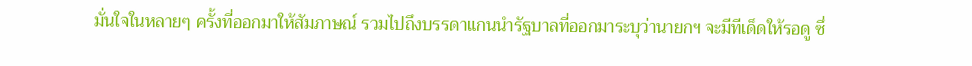มั่นใจในหลายๆ ครั้งที่ออกมาให้สัมภาษณ์ รวมไปถึงบรรดาแกนนำรัฐบาลที่ออกมาระบุว่านายกฯ จะมีทีเด็ดให้รอดู ซึ่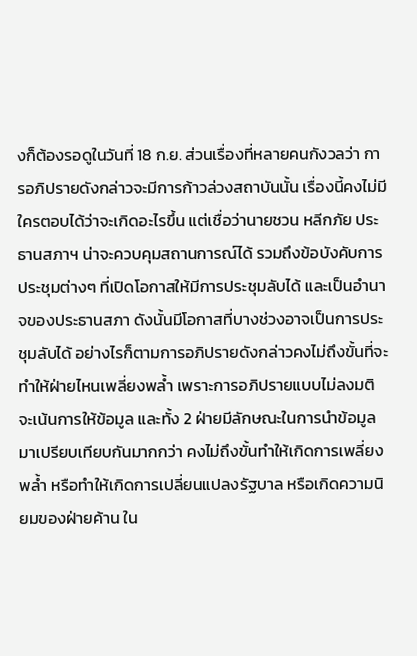งก็ต้องรอดูในวันที่ 18 ก.ย. ส่วนเรื่องที่หลายคนกังวลว่า การอภิปรายดังกล่าวจะมีการก้าวล่วงสถาบันนั้น เรื่องนี้คงไม่มีใครตอบได้ว่าจะเกิดอะไรขึ้น แต่เชื่อว่านายชวน หลีกภัย ประธานสภาฯ น่าจะควบคุมสถานการณ์ได้ รวมถึงข้อบังคับการประชุมต่างๆ ที่เปิดโอกาสให้มีการประชุมลับได้ และเป็นอำนาจของประธานสภา ดังนั้นมีโอกาสที่บางช่วงอาจเป็นการประชุมลับได้ อย่างไรก็ตามการอภิปรายดังกล่าวคงไม่ถึงขั้นที่จะทำให้ฝ่ายไหนเพลี่ยงพล้ำ เพราะการอภิปรายแบบไม่ลงมติ จะเน้นการให้ข้อมูล และทั้ง 2 ฝ่ายมีลักษณะในการนำข้อมูลมาเปรียบเทียบกันมากกว่า คงไม่ถึงขั้นทำให้เกิดการเพลี่ยงพล้ำ หรือทำให้เกิดการเปลี่ยนแปลงรัฐบาล หรือเกิดความนิยมของฝ่ายค้าน ใน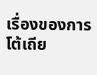เรื่องของการโต้เถีย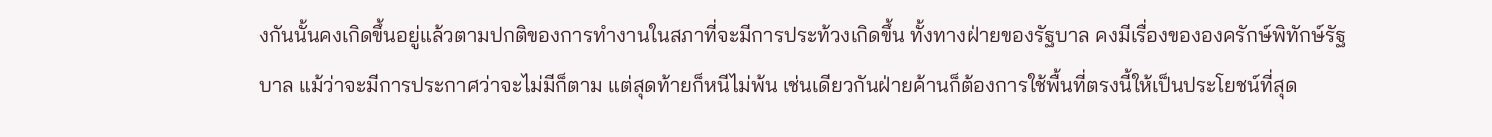งกันนั้นคงเกิดขึ้นอยู่แล้วตามปกติของการทำงานในสภาที่จะมีการประท้วงเกิดขึ้น ทั้งทางฝ่ายของรัฐบาล คงมีเรื่องขององครักษ์พิทักษ์รัฐบาล แม้ว่าจะมีการประกาศว่าจะไม่มีก็ตาม แต่สุดท้ายก็หนีไม่พ้น เช่นเดียวกันฝ่ายค้านก็ต้องการใช้พื้นที่ตรงนี้ให้เป็นประโยชน์ที่สุด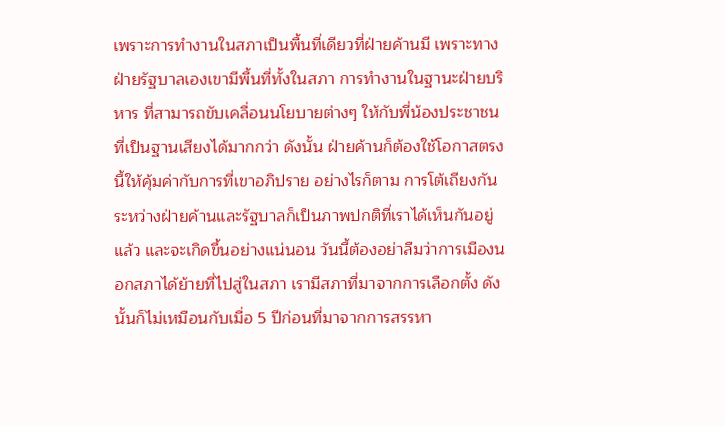เพราะการทำงานในสภาเป็นพื้นที่เดียวที่ฝ่ายค้านมี เพราะทางฝ่ายรัฐบาลเองเขามีพื้นที่ทั้งในสภา การทำงานในฐานะฝ่ายบริหาร ที่สามารถขับเคลื่อนนโยบายต่างๆ ให้กับพี่น้องประชาชนที่เป็นฐานเสียงได้มากกว่า ดังนั้น ฝ่ายค้านก็ต้องใช้โอกาสตรงนี้ให้คุ้มค่ากับการที่เขาอภิปราย อย่างไรก็ตาม การโต้เถียงกันระหว่างฝ่ายค้านและรัฐบาลก็เป็นภาพปกติที่เราได้เห็นกันอยู่แล้ว และจะเกิดขึ้นอย่างแน่นอน วันนี้ต้องอย่าลืมว่าการเมืองนอกสภาได้ย้ายที่ไปสู่ในสภา เรามีสภาที่มาจากการเลือกตั้ง ดังนั้นก็ไม่เหมือนกับเมื่อ 5 ปีก่อนที่มาจากการสรรหา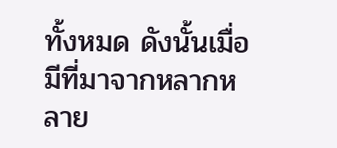ทั้งหมด ดังนั้นเมื่อมีที่มาจากหลากหลาย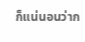ก็แน่นอนว่าก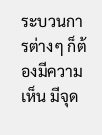ระบวนการต่างๆ ก็ต้องมีความเห็น มีจุด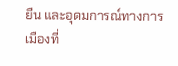ยืน และอุดมการณ์ทางการเมืองที่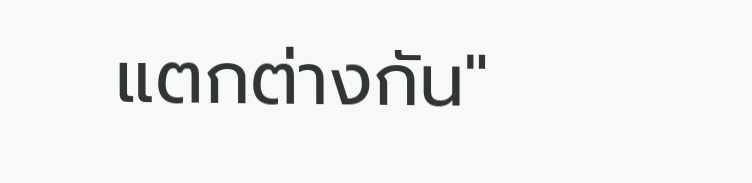แตกต่างกัน"